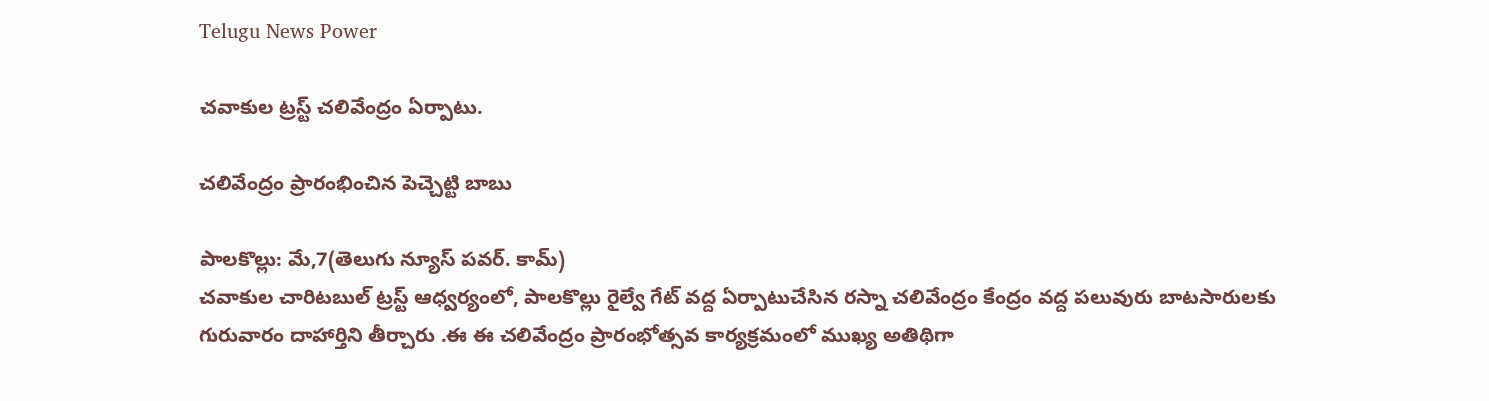Telugu News Power

చవాకుల ట్రస్ట్ చలివేంద్రం ఏర్పాటు.

చలివేంద్రం ప్రారంభించిన పెచ్చెట్టి బాబు

పాలకొల్లు: మే,7(తెలుగు న్యూస్ పవర్. కామ్)
చవాకుల చారిటబుల్ ట్రస్ట్ ఆధ్వర్యంలో, పాలకొల్లు రైల్వే గేట్ వద్ద ఏర్పాటుచేసిన రస్నా చలివేంద్రం కేంద్రం వద్ద పలువురు బాటసారులకు గురువారం దాహార్తిని తీర్చారు .ఈ ఈ చలివేంద్రం ప్రారంభోత్సవ కార్యక్రమంలో ముఖ్య అతిథిగా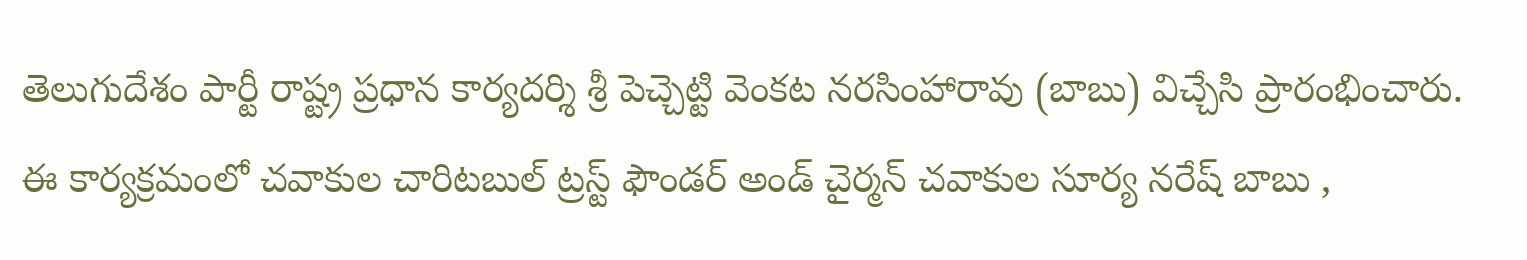తెలుగుదేశం పార్టీ రాష్ట్ర ప్రధాన కార్యదర్శి శ్రీ పెచ్చెట్టి వెంకట నరసింహారావు (బాబు) విచ్చేసి ప్రారంభించారు. ఈ కార్యక్రమంలో చవాకుల చారిటబుల్ ట్రస్ట్ ఫౌండర్ అండ్ చైర్మన్ చవాకుల సూర్య నరేష్ బాబు ,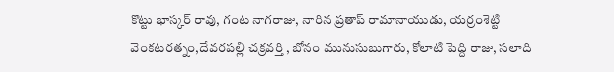కొట్టు భాస్కర్ రావు, గంట నాగరాజు, నారిన ప్రతాప్ రామానాయుడు, యర్రంశెట్టి వెంకటరత్నం,దేవరపల్లి చక్రవర్తి , బోనం మునుసుబుగారు, కోలాటి పెద్ది రాజు, సలాది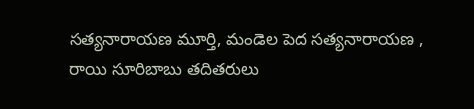సత్యనారాయణ మూర్తి, మండెల పెద సత్యనారాయణ , రాయి సూరిబాబు తదితరులు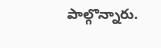పాల్గొన్నారు.